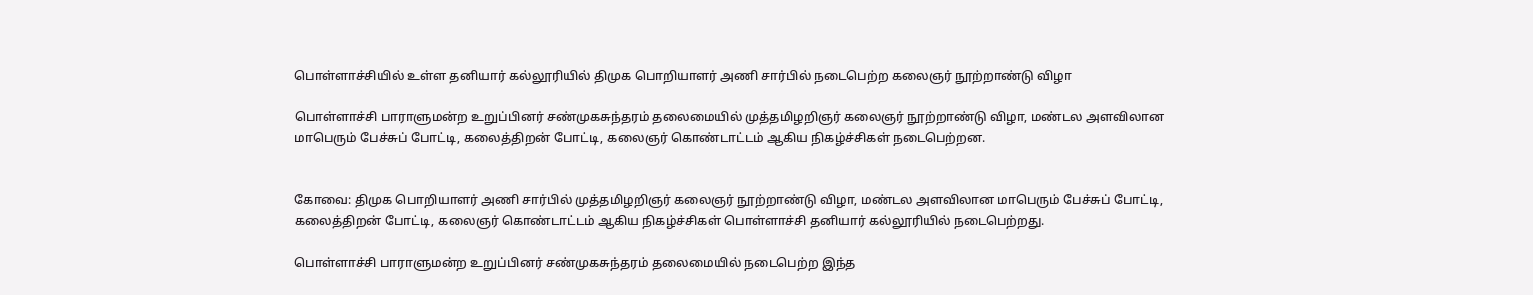பொள்ளாச்சியில் உள்ள தனியார் கல்லூரியில் திமுக பொறியாளர் அணி சார்பில் நடைபெற்ற கலைஞர் நூற்றாண்டு விழா

பொள்ளாச்சி பாராளுமன்ற உறுப்பினர் சண்முகசுந்தரம் தலைமையில் முத்தமிழறிஞர் கலைஞர் நூற்றாண்டு விழா, மண்டல அளவிலான மாபெரும் பேச்சுப் போட்டி, கலைத்திறன் போட்டி, கலைஞர் கொண்டாட்டம் ஆகிய நிகழ்ச்சிகள் நடைபெற்றன.


கோவை: திமுக பொறியாளர் அணி சார்பில் முத்தமிழறிஞர் கலைஞர் நூற்றாண்டு விழா, மண்டல அளவிலான மாபெரும் பேச்சுப் போட்டி, கலைத்திறன் போட்டி, கலைஞர் கொண்டாட்டம் ஆகிய நிகழ்ச்சிகள் பொள்ளாச்சி தனியார் கல்லூரியில் நடைபெற்றது.

பொள்ளாச்சி பாராளுமன்ற உறுப்பினர் சண்முகசுந்தரம் தலைமையில் நடைபெற்ற இந்த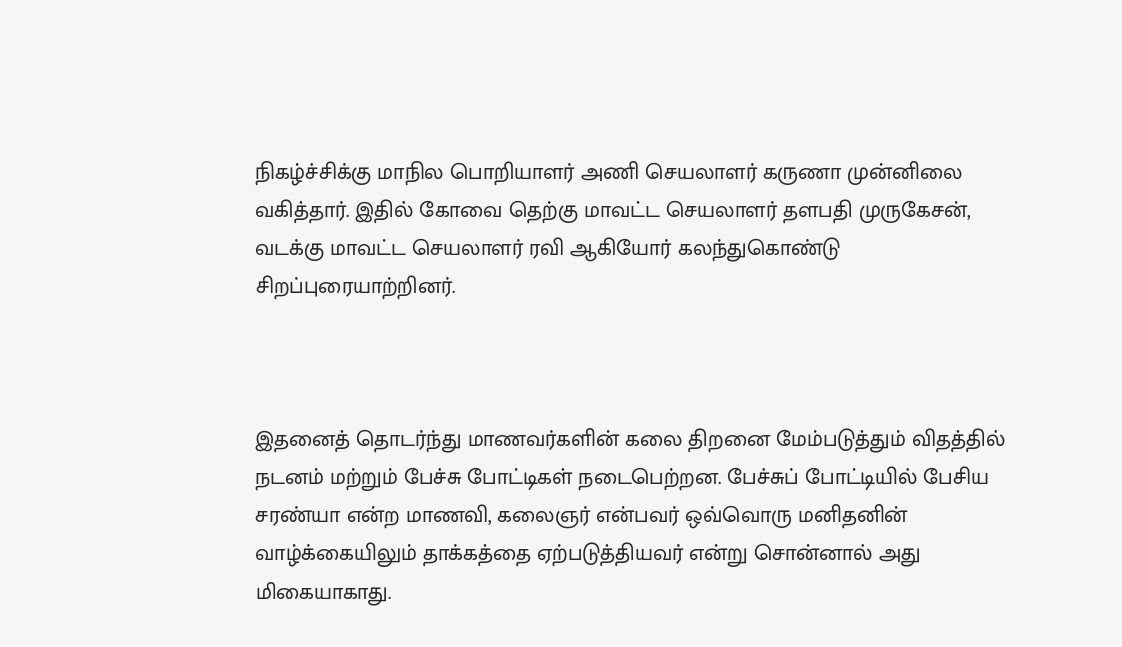நிகழ்ச்சிக்கு மாநில பொறியாளர் அணி செயலாளர் கருணா முன்னிலை வகித்தார். இதில் கோவை தெற்கு மாவட்ட செயலாளர் தளபதி முருகேசன், வடக்கு மாவட்ட செயலாளர் ரவி ஆகியோர் கலந்துகொண்டு சிறப்புரையாற்றினர்.



இதனைத் தொடர்ந்து மாணவர்களின் கலை திறனை மேம்படுத்தும் விதத்தில் நடனம் மற்றும் பேச்சு போட்டிகள் நடைபெற்றன. பேச்சுப் போட்டியில் பேசிய சரண்யா என்ற மாணவி, கலைஞர் என்பவர் ஒவ்வொரு மனிதனின் வாழ்க்கையிலும் தாக்கத்தை ஏற்படுத்தியவர் என்று சொன்னால் அது மிகையாகாது.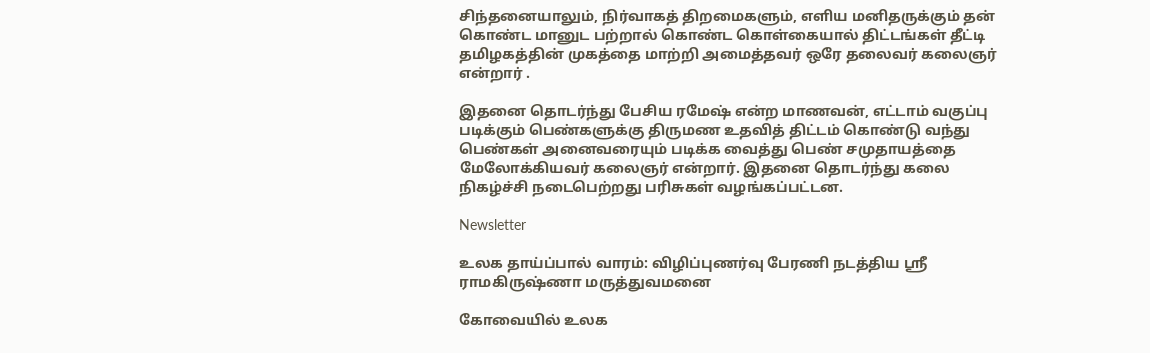சிந்தனையாலும், நிர்வாகத் திறமைகளும், எளிய மனிதருக்கும் தன் கொண்ட மானுட பற்றால் கொண்ட கொள்கையால் திட்டங்கள் தீட்டி தமிழகத்தின் முகத்தை மாற்றி அமைத்தவர் ஒரே தலைவர் கலைஞர் என்றார் .

இதனை தொடர்ந்து பேசிய ரமேஷ் என்ற மாணவன், எட்டாம் வகுப்பு படிக்கும் பெண்களுக்கு திருமண உதவித் திட்டம் கொண்டு வந்து பெண்கள் அனைவரையும் படிக்க வைத்து பெண் சமுதாயத்தை மேலோக்கியவர் கலைஞர் என்றார். இதனை தொடர்ந்து கலை நிகழ்ச்சி நடைபெற்றது பரிசுகள் வழங்கப்பட்டன.

Newsletter

உலக தாய்ப்பால் வாரம்: விழிப்புணர்வு பேரணி நடத்திய ஸ்ரீ ராமகிருஷ்ணா மருத்துவமனை

கோவையில் உலக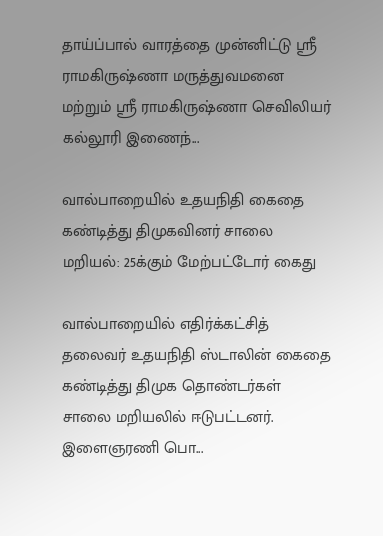தாய்ப்பால் வாரத்தை முன்னிட்டு ஸ்ரீ ராமகிருஷ்ணா மருத்துவமனை மற்றும் ஸ்ரீ ராமகிருஷ்ணா செவிலியர் கல்லூரி இணைந்...

வால்பாறையில் உதயநிதி கைதை கண்டித்து திமுகவினர் சாலை மறியல்: 25க்கும் மேற்பட்டோர் கைது

வால்பாறையில் எதிர்க்கட்சித் தலைவர் உதயநிதி ஸ்டாலின் கைதை கண்டித்து திமுக தொண்டர்கள் சாலை மறியலில் ஈடுபட்டனர். இளைஞரணி பொ...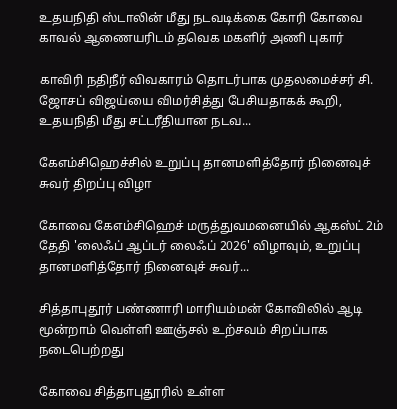உதயநிதி ஸ்டாலின் மீது நடவடிக்கை கோரி கோவை காவல் ஆணையரிடம் தவெக மகளிர் அணி புகார்

காவிரி நதிநீர் விவகாரம் தொடர்பாக முதலமைச்சர் சி. ஜோசப் விஜய்யை விமர்சித்து பேசியதாகக் கூறி, உதயநிதி மீது சட்டரீதியான நடவ...

கேஎம்சிஹெச்சில் உறுப்பு தானமளித்தோர் நினைவுச் சுவர் திறப்பு விழா

கோவை கேஎம்சிஹெச் மருத்துவமனையில் ஆகஸ்ட் 2ம் தேதி 'லைஃப் ஆப்டர் லைஃப் 2026' விழாவும், உறுப்பு தானமளித்தோர் நினைவுச் சுவர்...

சித்தாபுதூர் பண்ணாரி மாரியம்மன் கோவிலில் ஆடி மூன்றாம் வெள்ளி ஊஞ்சல் உற்சவம் சிறப்பாக நடைபெற்றது

கோவை சித்தாபுதூரில் உள்ள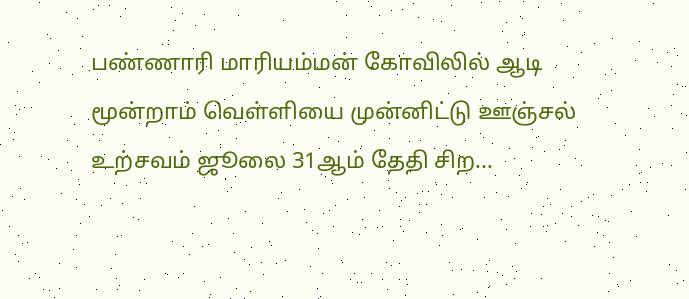பண்ணாரி மாரியம்மன் கோவிலில் ஆடி மூன்றாம் வெள்ளியை முன்னிட்டு ஊஞ்சல் உற்சவம் ஜூலை 31ஆம் தேதி சிற...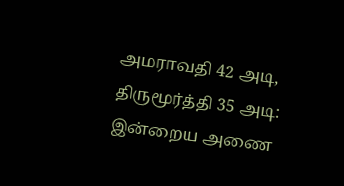அமராவதி 42 அடி, திருமூர்த்தி 35 அடி: இன்றைய அணை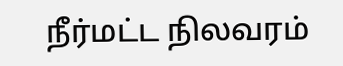நீர்மட்ட நிலவரம்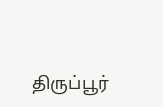திருப்பூர்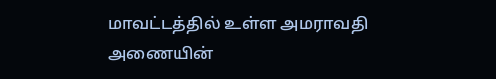மாவட்டத்தில் உள்ள அமராவதி அணையின்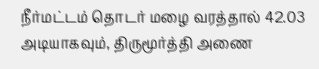நீர்மட்டம் தொடர் மழை வரத்தால் 42.03 அடியாகவும், திருமூர்த்தி அணை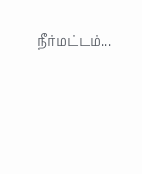நீர்மட்டம்...